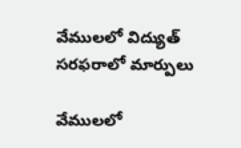వేములలో విద్యుత్ సరఫరాలో మార్పులు

వేములలో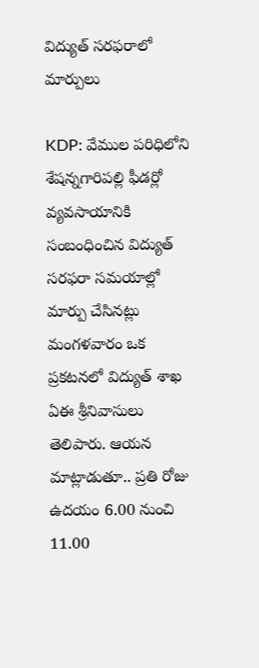విద్యుత్ సరఫరాలో మార్పులు

KDP: వేముల పరిధిలోని శేషన్నగారిపల్లి ఫీడర్లో వ్యవసాయానికి సంబంధించిన విద్యుత్ సరఫరా సమయాల్లో మార్పు చేసినట్లు మంగళవారం ఒక ప్రకటనలో విద్యుత్ శాఖ ఏఈ శ్రీనివాసులు తెలిపారు. ఆయన మాట్లాడుతూ.. ప్రతి రోజు ఉదయం 6.00 నుంచి 11.00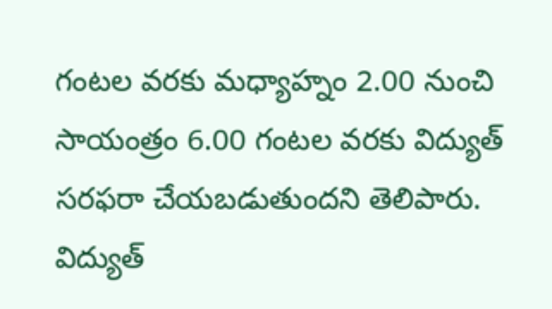గంటల వరకు మధ్యాహ్నం 2.00 నుంచి సాయంత్రం 6.00 గంటల వరకు విద్యుత్ సరఫరా చేయబడుతుందని తెలిపారు. విద్యుత్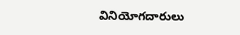వినియోగదారులు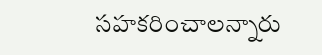సహకరించాలన్నారు